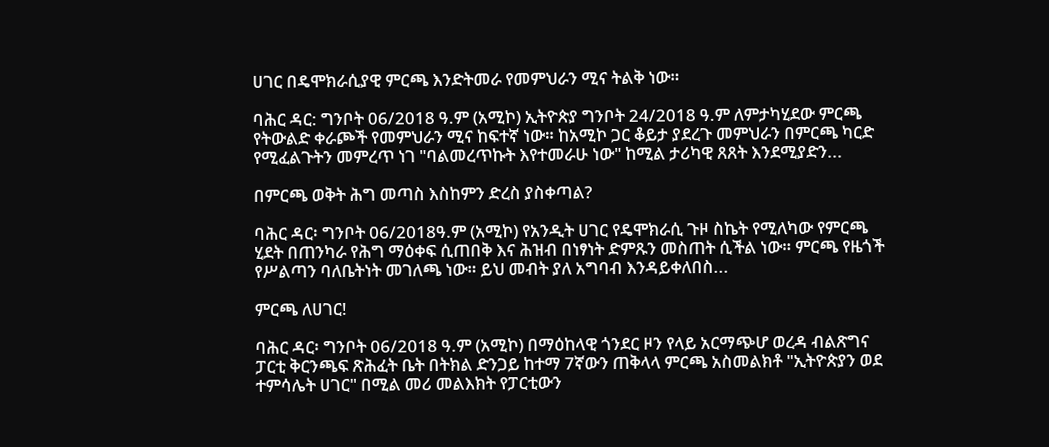ሀገር በዴሞክራሲያዊ ምርጫ እንድትመራ የመምህራን ሚና ትልቅ ነው።

ባሕር ዳር: ግንቦት 06/2018 ዓ.ም (አሚኮ) ኢትዮጵያ ግንቦት 24/2018 ዓ.ም ለምታካሂደው ምርጫ የትውልድ ቀራጮች የመምህራን ሚና ከፍተኛ ነው። ከአሚኮ ጋር ቆይታ ያደረጉ መምህራን በምርጫ ካርድ የሚፈልጉትን መምረጥ ነገ "ባልመረጥኩት እየተመራሁ ነው" ከሚል ታሪካዊ ጸጸት እንደሚያድን...

በምርጫ ወቅት ሕግ መጣስ እስከምን ድረስ ያስቀጣል?

ባሕር ዳር፡ ግንቦት 06/2018ዓ.ም (አሚኮ) የአንዲት ሀገር የዴሞክራሲ ጉዞ ስኬት የሚለካው የምርጫ ሂደት በጠንካራ የሕግ ማዕቀፍ ሲጠበቅ እና ሕዝብ በነፃነት ድምጹን መስጠት ሲችል ነው። ምርጫ የዜጎች የሥልጣን ባለቤትነት መገለጫ ነው። ይህ መብት ያለ አግባብ እንዳይቀለበስ...

ምርጫ ለሀገር!

ባሕር ዳር፡ ግንቦት 06/2018 ዓ.ም (አሚኮ) በማዕከላዊ ጎንደር ዞን የላይ አርማጭሆ ወረዳ ብልጽግና ፓርቲ ቅርንጫፍ ጽሕፈት ቤት በትክል ድንጋይ ከተማ 7ኛውን ጠቅላላ ምርጫ አስመልክቶ "ኢትዮጵያን ወደ ተምሳሌት ሀገር" በሚል መሪ መልእክት የፓርቲውን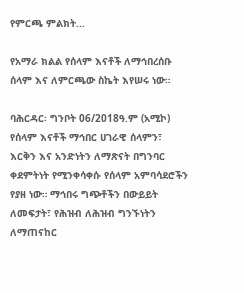የምርጫ ምልክት...

የአማራ ክልል የሰላም እናቶች ለማኅበረሰቡ ሰላም እና ለምርጫው ስኬት እየሠሩ ነው።

ባሕርዳር፡ ግንቦት 06/2018ዓ.ም (አሚኮ) የሰላም እናቶች ማኅበር ሀገራዊ ሰላምን፣ እርቅን እና አንድነትን ለማጽናት በግንባር ቀደምትነት የሚንቀሳቀሱ የሰላም አምባሳደሮችን የያዘ ነው። ማኅበሩ ግጭቶችን በውይይት ለመፍታት፣ የሕዝብ ለሕዝብ ግንኙነትን ለማጠናከር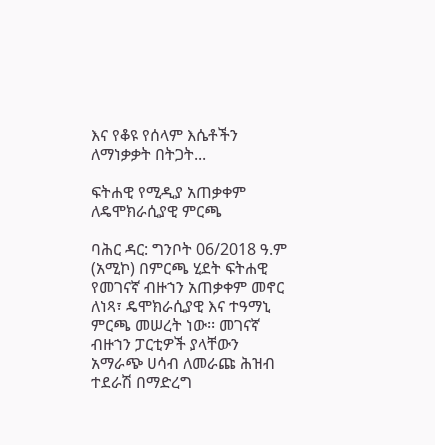እና የቆዩ የሰላም እሴቶችን ለማነቃቃት በትጋት...

ፍትሐዊ የሚዲያ አጠቃቀም ለዴሞክራሲያዊ ምርጫ

ባሕር ዳር: ግንቦት 06/2018 ዓ.ም (አሚኮ) በምርጫ ሂደት ፍትሐዊ የመገናኛ ብዙኀን አጠቃቀም መኖር ለነጻ፣ ዴሞክራሲያዊ እና ተዓማኒ ምርጫ መሠረት ነው፡፡ መገናኛ ብዙኀን ፓርቲዎች ያላቸውን አማራጭ ሀሳብ ለመራጩ ሕዝብ ተደራሽ በማድረግ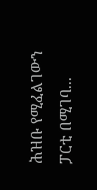ሕዝቡ የሚፈልገውን ፓርቲ በሚገባ...